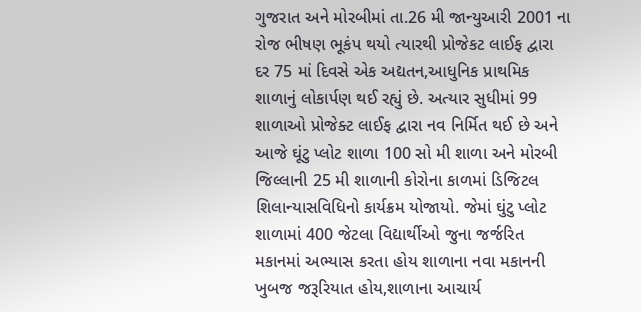ગુજરાત અને મોરબીમાં તા.26 મી જાન્યુઆરી 2001 ના રોજ ભીષણ ભૂકંપ થયો ત્યારથી પ્રોજેકટ લાઈફ દ્વારા દર 75 માં દિવસે એક અદ્યતન,આધુનિક પ્રાથમિક શાળાનું લોકાર્પણ થઈ રહ્યું છે. અત્યાર સુધીમાં 99 શાળાઓ પ્રોજેક્ટ લાઈફ દ્વારા નવ નિર્મિત થઈ છે અને આજે ઘૂંટુ પ્લોટ શાળા 100 સો મી શાળા અને મોરબી જિલ્લાની 25 મી શાળાની કોરોના કાળમાં ડિજિટલ શિલાન્યાસવિધિનો કાર્યક્રમ યોજાયો. જેમાં ઘુંટુ પ્લોટ શાળામાં 400 જેટલા વિદ્યાર્થીઓ જુના જર્જરિત મકાનમાં અભ્યાસ કરતા હોય શાળાના નવા મકાનની ખુબજ જરૂરિયાત હોય,શાળાના આચાર્ય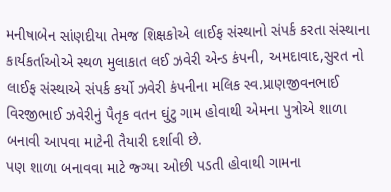મનીષાબેન સાંણદીયા તેમજ શિક્ષકોએ લાઈફ સંસ્થાનો સંપર્ક કરતા સંસ્થાના કાર્યકર્તાઓએ સ્થળ મુલાકાત લઈ ઝવેરી એન્ડ કંપની, અમદાવાદ,સુરત નો લાઈફ સંસ્થાએ સંપર્ક કર્યો ઝવેરી કંપનીના મલિક સ્વ.પ્રાણજીવનભાઈ વિરજીભાઈ ઝવેરીનું પૈતૃક વતન ઘુંટુ ગામ હોવાથી એમના પુત્રોએ શાળા બનાવી આપવા માટેની તૈયારી દર્શાવી છે.
પણ શાળા બનાવવા માટે જ્ગ્યા ઓછી પડતી હોવાથી ગામના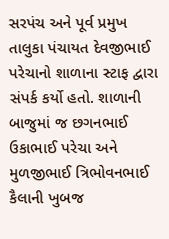સરપંચ અને પૂર્વ પ્રમુખ તાલુકા પંચાયત દેવજીભાઈ પરેચાનો શાળાના સ્ટાફ દ્વારા સંપર્ક કર્યો હતો. શાળાની બાજુમાં જ છગનભાઈ ઉકાભાઈ પરેચા અને મુળજીભાઈ ત્રિભોવનભાઈ કૈલાની ખુબજ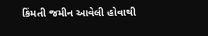કિંમતી જમીન આવેલી હોવાથી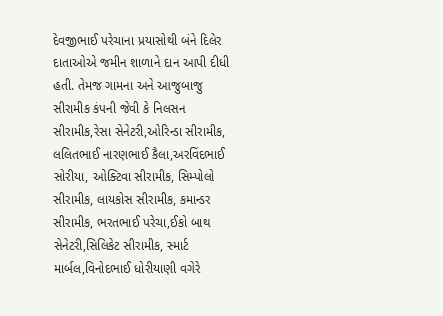દેવજીભાઈ પરેચાના પ્રયાસોથી બંને દિલેર દાતાઓએ જમીન શાળાને દાન આપી દીધી હતી. તેમજ ગામના અને આજુબાજુ સીરામીક કંપની જેવી કે નિલસન સીરામીક,રેસા સેનેટરી,ઓરિન્ડા સીરામીક, લલિતભાઈ નારણભાઈ કૈલા,અરવિંદભાઈ સોરીયા, ઓક્ટિવા સીરામીક, સિમ્પોલો સીરામીક, લાયકોસ સીરામીક, કમાન્ડર સીરામીક, ભરતભાઈ પરેચા,ઈકો બાથ સેનેટરી,સિલિકેટ સીરામીક, સ્માર્ટ માર્બલ,વિનોદભાઈ ધોરીયાણી વગેરે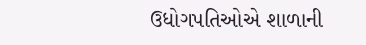ઉધોગપતિઓએ શાળાની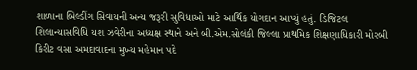શાળાના બિલ્ડીંગ સિવાયની અન્ય જરૂરી સુવિધાઓ માટે આર્થિક યોગદાન આપ્યું હતું. ડિજિટલ શિલાન્યાસવિધિ યશ ઝવેરીના અધ્યક્ષ સ્થાને અને બી.એમ.સોલંકી જિલ્લા પ્રાથમિક શિક્ષણાધિકારી મોરબી કિરીટ વસા અમદાવાદના મુખ્ય મહેમાન પદે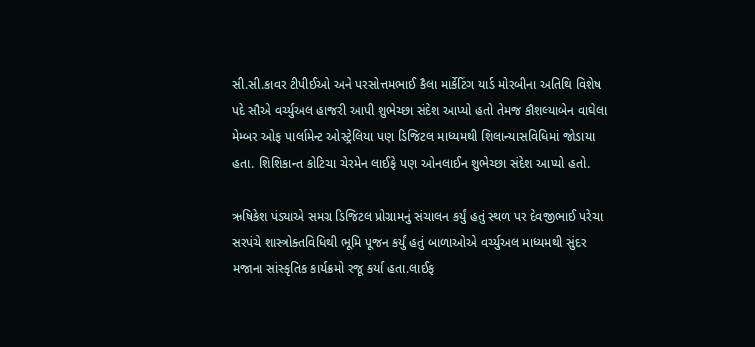સી.સી.કાવર ટીપીઈઓ અને પરસોત્તમભાઈ કૈલા માર્કેટિંગ યાર્ડ મોરબીના અતિથિ વિશેષ પદે સૌએ વર્ચ્યુઅલ હાજરી આપી શુભેચ્છા સંદેશ આપ્યો હતો તેમજ કૌશલ્યાબેન વાઘેલા મેમ્બર ઓફ પાર્લામેન્ટ ઓસ્ટ્રેલિયા પણ ડિજિટલ માધ્યમથી શિલાન્યાસવિધિમાં જોડાયા હતા. શિશિકાન્ત કોટિચા ચેરમેન લાઈફે પણ ઓનલાઈન શુભેચ્છા સંદેશ આપ્યો હતો.

ઋષિકેશ પંડ્યાએ સમગ્ર ડિજિટલ પ્રોગ્રામનું સંચાલન કર્યું હતું સ્થળ પર દેવજીભાઈ પરેચા સરપંચે શાસ્ત્રોક્તવિધિથી ભૂમિ પૂજન કર્યું હતું બાળાઓએ વર્ચ્યુઅલ માધ્યમથી સુંદર મજાના સાંસ્કૃતિક કાર્યક્રમો રજૂ કર્યા હતા.લાઈફ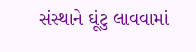સંસ્થાને ઘૂંટુ લાવવામાં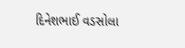દિનેશભાઈ વડસોલા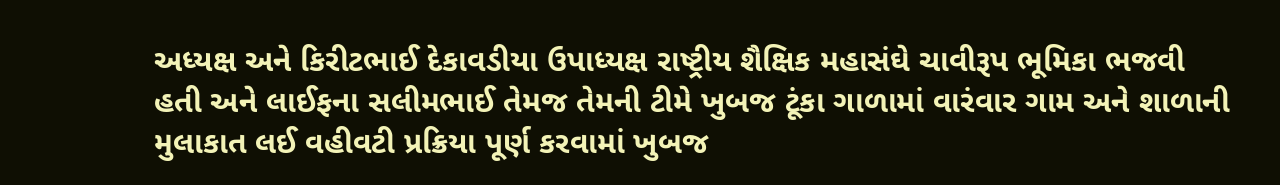અધ્યક્ષ અને કિરીટભાઈ દેકાવડીયા ઉપાધ્યક્ષ રાષ્ટ્રીય શૈક્ષિક મહાસંઘે ચાવીરૂપ ભૂમિકા ભજવી હતી અને લાઈફના સલીમભાઈ તેમજ તેમની ટીમે ખુબજ ટૂંકા ગાળામાં વારંવાર ગામ અને શાળાની મુલાકાત લઈ વહીવટી પ્રક્રિયા પૂર્ણ કરવામાં ખુબજ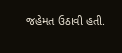જહેમત ઉઠાવી હતી.